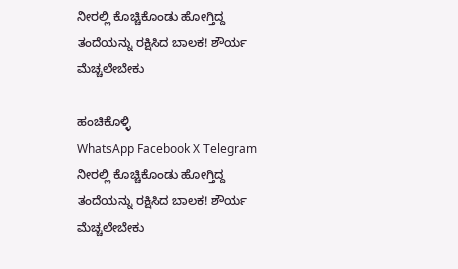ನೀರಲ್ಲಿ ಕೊಚ್ಚಿಕೊಂಡು ಹೋಗ್ತಿದ್ದ ತಂದೆಯನ್ನು ರಕ್ಷಿಸಿದ ಬಾಲಕ! ಶೌರ್ಯ ಮೆಚ್ಚಲೇಬೇಕು

ಹಂಚಿಕೊಳ್ಳಿ
WhatsApp Facebook X Telegram
ನೀರಲ್ಲಿ ಕೊಚ್ಚಿಕೊಂಡು ಹೋಗ್ತಿದ್ದ ತಂದೆಯನ್ನು ರಕ್ಷಿಸಿದ ಬಾಲಕ! ಶೌರ್ಯ ಮೆಚ್ಚಲೇಬೇಕು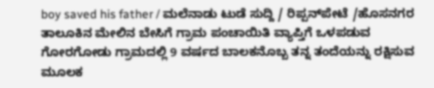boy saved his father / ಮಲೆನಾಡು ಟುಡೆ ಸುದ್ದಿ / ರಿಪ್ಪನ್‌ಪೇಟೆ /ಹೊಸನಗರ ತಾಲೂಕಿನ ಮೇಲಿನ ಬೇಸಿಗೆ ಗ್ರಾಮ ಪಂಚಾಯಿತಿ ವ್ಯಾಪ್ತಿಗೆ ಒಳಪಡುವ ಗೋರಗೋಡು ಗ್ರಾಮದಲ್ಲಿ 9 ವರ್ಷದ ಬಾಲಕನೊಬ್ಬ ತನ್ನ ತಂದೆಯನ್ನು ರಕ್ಷಿಸುವ ಮೂಲಕ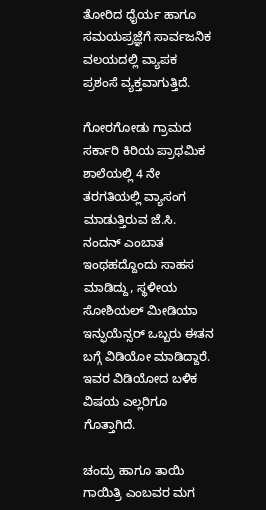ತೋರಿದ ಧೈರ್ಯ ಹಾಗೂ ಸಮಯಪ್ರಜ್ಞೆಗೆ ಸಾರ್ವಜನಿಕ ವಲಯದಲ್ಲಿ ವ್ಯಾಪಕ ಪ್ರಶಂಸೆ ವ್ಯಕ್ತವಾಗುತ್ತಿದೆ.

ಗೋರಗೋಡು ಗ್ರಾಮದ ಸರ್ಕಾರಿ ಕಿರಿಯ ಪ್ರಾಥಮಿಕ ಶಾಲೆಯಲ್ಲಿ 4 ನೇ ತರಗತಿಯಲ್ಲಿ ವ್ಯಾಸಂಗ ಮಾಡುತ್ತಿರುವ ಜೆ.ಸಿ. ನಂದನ್ ಎಂಬಾತ ಇಂಥಹದ್ದೊಂದು ಸಾಹಸ ಮಾಡಿದ್ದು, ಸ್ಥಳೀಯ ಸೋಶಿಯಲ್ ಮೀಡಿಯಾ ಇನ್ಫುಯೆನ್ಸರ್ ಒಬ್ಬರು ಈತನ ಬಗ್ಗೆ ವಿಡಿಯೋ ಮಾಡಿದ್ದಾರೆ. ಇವರ ವಿಡಿಯೋದ ಬಳಿಕ ವಿಷಯ ಎಲ್ಲರಿಗೂ ಗೊತ್ತಾಗಿದೆ.

ಚಂದ್ರು ಹಾಗೂ ತಾಯಿ ಗಾಯಿತ್ರಿ ಎಂಬವರ ಮಗ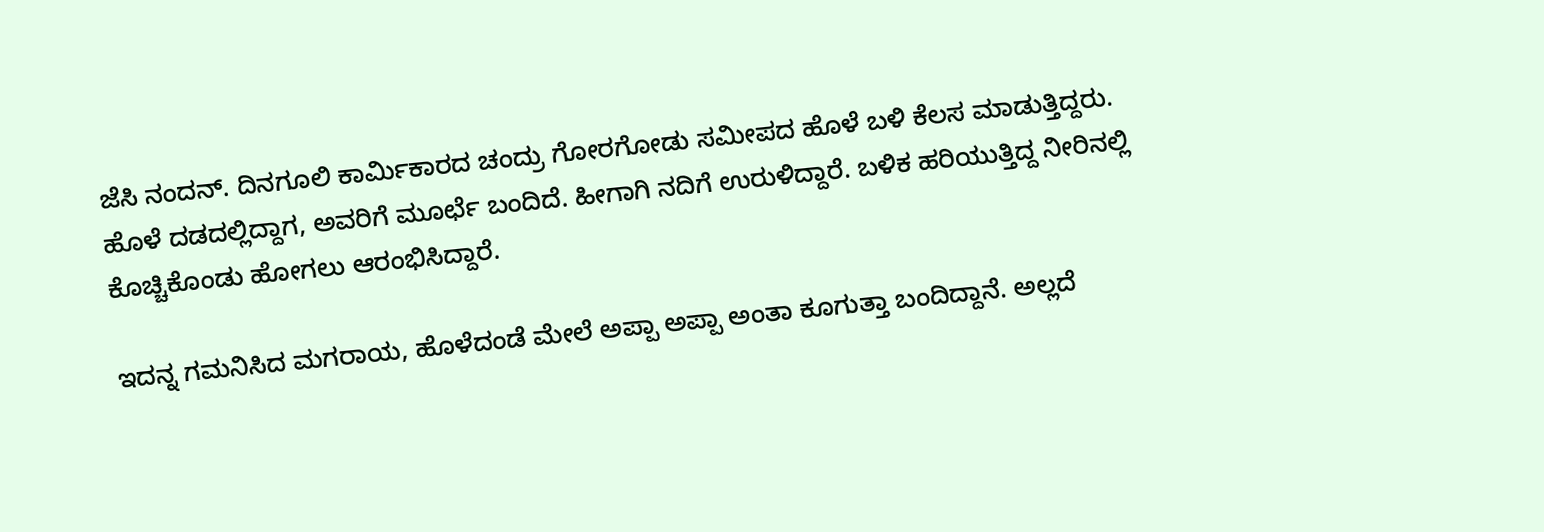ಜೆಸಿ ನಂದನ್. ದಿನಗೂಲಿ ಕಾರ್ಮಿಕಾರದ ಚಂದ್ರು ಗೋರಗೋಡು ಸಮೀಪದ ಹೊಳೆ ಬಳಿ ಕೆಲಸ ಮಾಡುತ್ತಿದ್ದರು. ಹೊಳೆ ದಡದಲ್ಲಿದ್ದಾಗ, ಅವರಿಗೆ ಮೂರ್ಛೆ ಬಂದಿದೆ. ಹೀಗಾಗಿ ನದಿಗೆ ಉರುಳಿದ್ದಾರೆ. ಬಳಿಕ ಹರಿಯುತ್ತಿದ್ದ ನೀರಿನಲ್ಲಿ ಕೊಚ್ಚಿಕೊಂಡು ಹೋಗಲು ಆರಂಭಿಸಿದ್ದಾರೆ.

ಇದನ್ನ ಗಮನಿಸಿದ ಮಗರಾಯ, ಹೊಳೆದಂಡೆ ಮೇಲೆ ಅಪ್ಪಾ ಅಪ್ಪಾ ಅಂತಾ ಕೂಗುತ್ತಾ ಬಂದಿದ್ದಾನೆ. ಅಲ್ಲದೆ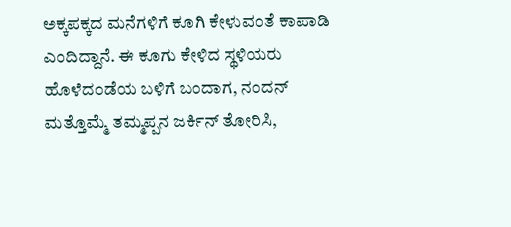ಅಕ್ಕಪಕ್ಕದ ಮನೆಗಳಿಗೆ ಕೂಗಿ ಕೇಳುವಂತೆ ಕಾಪಾಡಿ ಎಂದಿದ್ದಾನೆ. ಈ ಕೂಗು ಕೇಳಿದ ಸ್ಥಳಿಯರು ಹೊಳೆದಂಡೆಯ ಬಳಿಗೆ ಬಂದಾಗ, ನಂದನ್ ಮತ್ತೊಮ್ಮೆ ತಮ್ಮಪ್ಪನ ಜರ್ಕಿನ್ ತೋರಿಸಿ,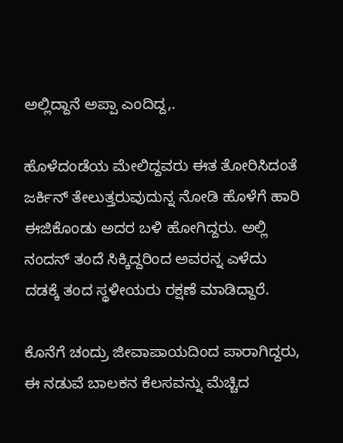ಅಲ್ಲಿದ್ದಾನೆ ಅಪ್ಪಾ ಎಂದಿದ್ದ,.

ಹೊಳೆದಂಡೆಯ ಮೇಲಿದ್ದವರು ಈತ ತೋರಿಸಿದಂತೆ ಜರ್ಕಿನ್ ತೇಲುತ್ತರುವುದುನ್ನ ನೋಡಿ ಹೊಳೆಗೆ ಹಾರಿ ಈಜಿಕೊಂಡು ಅದರ ಬಳಿ ಹೋಗಿದ್ದರು. ಅಲ್ಲಿ ನಂದನ್ ತಂದೆ ಸಿಕ್ಕಿದ್ದರಿಂದ ಅವರನ್ನ ಎಳೆದು ದಡಕ್ಕೆ ತಂದ ಸ್ಥಳೀಯರು ರಕ್ಷಣೆ ಮಾಡಿದ್ದಾರೆ.

ಕೊನೆಗೆ ಚಂದ್ರು ಜೀವಾಪಾಯದಿಂದ ಪಾರಾಗಿದ್ದರು, ಈ ನಡುವೆ ಬಾಲಕನ ಕೆಲಸವನ್ನು ಮೆಚ್ಚಿದ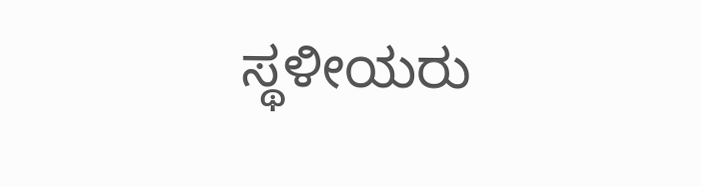ಸ್ಥಳೀಯರು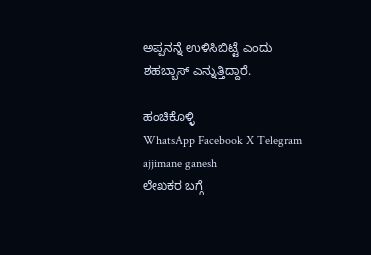ಅಪ್ಪನನ್ನೆ ಉಳಿಸಿಬಿಟ್ಟೆ ಎಂದು ಶಹಬ್ಬಾಸ್ ಎನ್ನುತ್ತಿದ್ದಾರೆ.

ಹಂಚಿಕೊಳ್ಳಿ
WhatsApp Facebook X Telegram
ajjimane ganesh
ಲೇಖಕರ ಬಗ್ಗೆ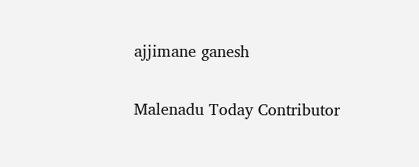ajjimane ganesh

Malenadu Today Contributor